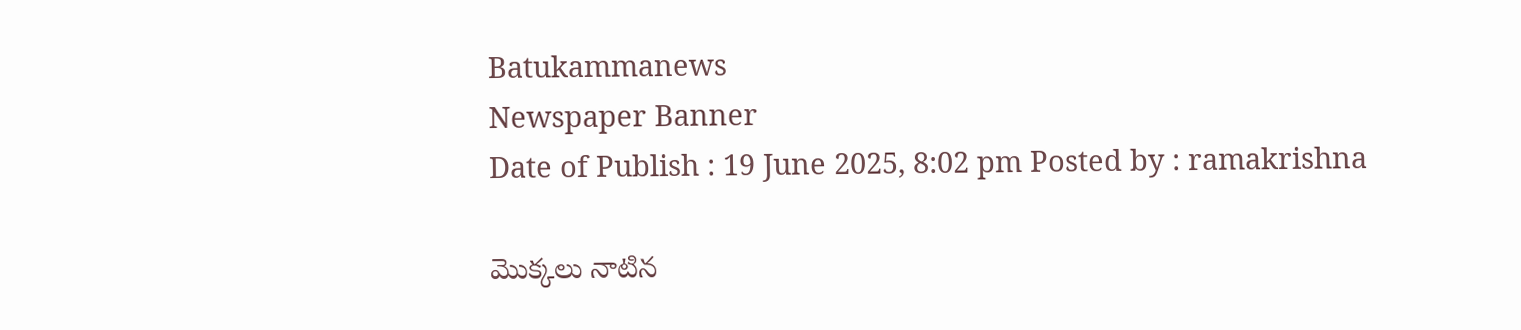Batukammanews
Newspaper Banner
Date of Publish : 19 June 2025, 8:02 pm Posted by : ramakrishna

మొక్కలు నాటిన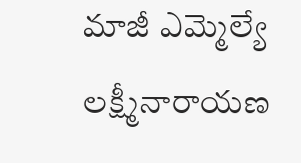మాజీ ఎమ్మెల్యే లక్ష్మీనారాయణ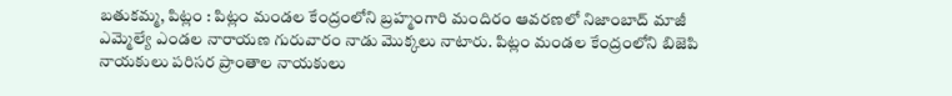బతుకమ్మ, పిట్లం : పిట్లం మండల కేంద్రంలోని బ్రహ్మంగారి మందిరం ఆవరణలో నిజాంబాద్ మాజీ ఎమ్మెల్యే ఎండల నారాయణ గురువారం నాడు మొక్కలు నాటారు. పిట్లం మండల కేంద్రంలోని బిజెపి నాయకులు పరిసర ప్రాంతాల నాయకులు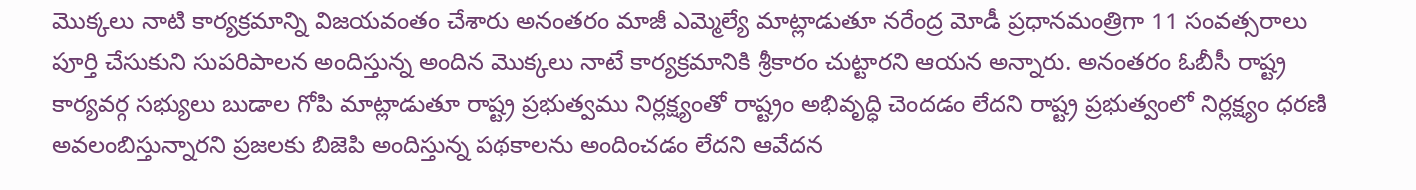మొక్కలు నాటి కార్యక్రమాన్ని విజయవంతం చేశారు అనంతరం మాజీ ఎమ్మెల్యే మాట్లాడుతూ నరేంద్ర మోడీ ప్రధానమంత్రిగా 11 సంవత్సరాలు పూర్తి చేసుకుని సుపరిపాలన అందిస్తున్న అందిన మొక్కలు నాటే కార్యక్రమానికి శ్రీకారం చుట్టారని ఆయన అన్నారు. అనంతరం ఓబీసీ రాష్ట్ర కార్యవర్గ సభ్యులు బుడాల గోపి మాట్లాడుతూ రాష్ట్ర ప్రభుత్వము నిర్లక్ష్యంతో రాష్ట్రం అభివృద్ధి చెందడం లేదని రాష్ట్ర ప్రభుత్వంలో నిర్లక్ష్యం ధరణి అవలంబిస్తున్నారని ప్రజలకు బిజెపి అందిస్తున్న పథకాలను అందించడం లేదని ఆవేదన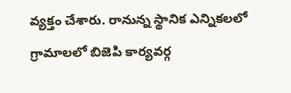వ్యక్తం చేశారు. రానున్న స్థానిక ఎన్నికలలో గ్రామాలలో బిజెపి కార్యవర్గ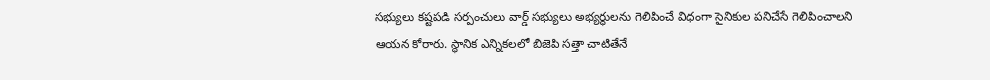సభ్యులు కష్టపడి సర్పంచులు వార్డ్ సభ్యులు అభ్యర్థులను గెలిపించే విధంగా సైనికుల పనిచేసే గెలిపించాలని ఆయన కోరారు. స్థానిక ఎన్నికలలో బిజెపి సత్తా చాటితేనే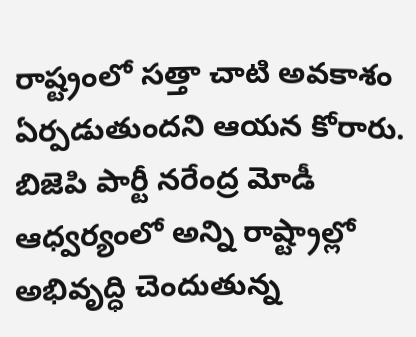రాష్ట్రంలో సత్తా చాటి అవకాశం ఏర్పడుతుందని ఆయన కోరారు. బిజెపి పార్టీ నరేంద్ర మోడీ ఆధ్వర్యంలో అన్ని రాష్ట్రాల్లో అభివృద్ధి చెందుతున్న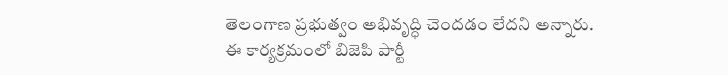తెలంగాణ ప్రభుత్వం అభివృద్ధి చెందడం లేదని అన్నారు. ఈ కార్యక్రమంలో బిజెపి పార్టీ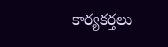కార్యకర్తలు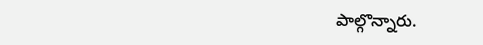పాల్గొన్నారు.